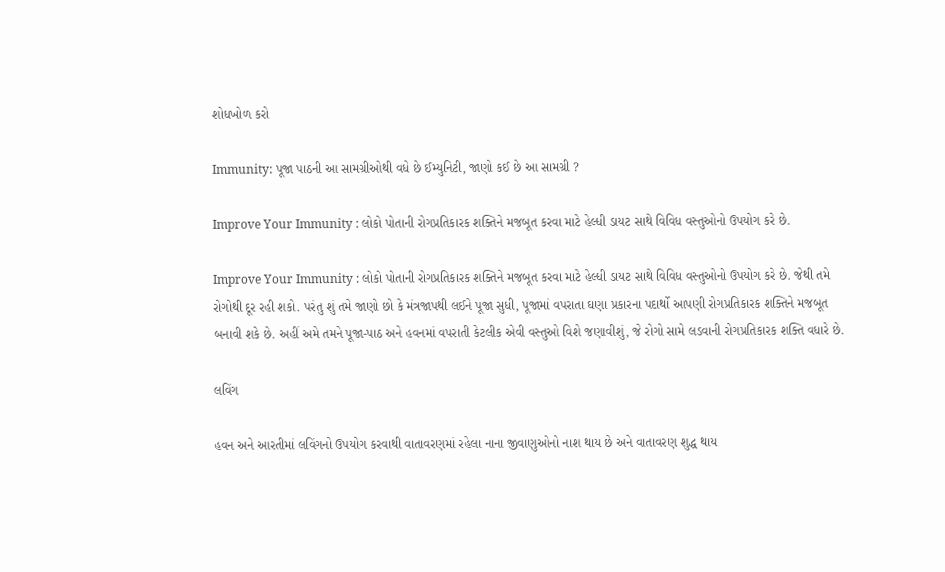શોધખોળ કરો

Immunity: પૂજા પાઠની આ સામગ્રીઓથી વધે છે ઈમ્યુનિટી, જાણો કઈ છે આ સામગ્રી ?

Improve Your Immunity : લોકો પોતાની રોગપ્રતિકારક શક્તિને મજબૂત કરવા માટે હેલ્ધી ડાયટ સાથે વિવિધ વસ્તુઓનો ઉપયોગ કરે છે.

Improve Your Immunity : લોકો પોતાની રોગપ્રતિકારક શક્તિને મજબૂત કરવા માટે હેલ્ધી ડાયટ સાથે વિવિધ વસ્તુઓનો ઉપયોગ કરે છે. જેથી તમે રોગોથી દૂર રહી શકો. પરંતુ શું તમે જાણો છો કે મંત્રજાપથી લઈને પૂજા સુધી, પૂજામાં વપરાતા ઘણા પ્રકારના પદાર્થો આપણી રોગપ્રતિકારક શક્તિને મજબૂત બનાવી શકે છે. અહીં અમે તમને પૂજા-પાઠ અને હવનમાં વપરાતી કેટલીક એવી વસ્તુઓ વિશે જણાવીશું, જે રોગો સામે લડવાની રોગપ્રતિકારક શક્તિ વધારે છે.

લવિંગ

હવન અને આરતીમાં લવિંગનો ઉપયોગ કરવાથી વાતાવરણમાં રહેલા નાના જીવાણુઓનો નાશ થાય છે અને વાતાવરણ શુદ્ધ થાય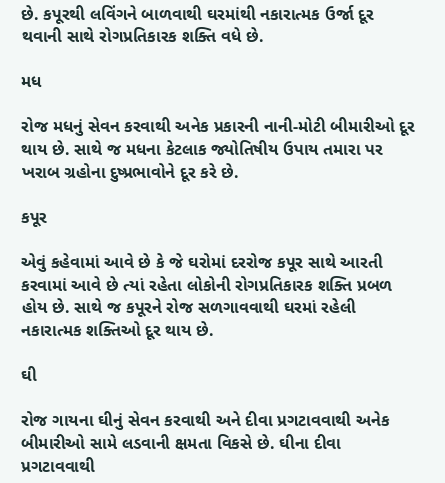છે. કપૂરથી લવિંગને બાળવાથી ઘરમાંથી નકારાત્મક ઉર્જા દૂર થવાની સાથે રોગપ્રતિકારક શક્તિ વધે છે.

મધ

રોજ મધનું સેવન કરવાથી અનેક પ્રકારની નાની-મોટી બીમારીઓ દૂર થાય છે. સાથે જ મધના કેટલાક જ્યોતિષીય ઉપાય તમારા પર ખરાબ ગ્રહોના દુષ્પ્રભાવોને દૂર કરે છે.

કપૂર

એવું કહેવામાં આવે છે કે જે ઘરોમાં દરરોજ કપૂર સાથે આરતી કરવામાં આવે છે ત્યાં રહેતા લોકોની રોગપ્રતિકારક શક્તિ પ્રબળ હોય છે. સાથે જ કપૂરને રોજ સળગાવવાથી ઘરમાં રહેલી નકારાત્મક શક્તિઓ દૂર થાય છે.

ઘી

રોજ ગાયના ઘીનું સેવન કરવાથી અને દીવા પ્રગટાવવાથી અનેક બીમારીઓ સામે લડવાની ક્ષમતા વિકસે છે. ઘીના દીવા પ્રગટાવવાથી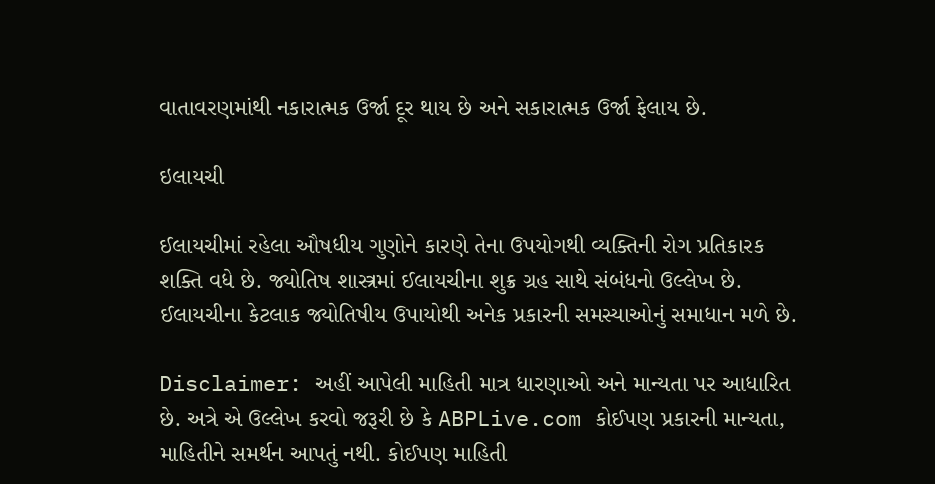વાતાવરણમાંથી નકારાત્મક ઉર્જા દૂર થાય છે અને સકારાત્મક ઉર્જા ફેલાય છે.

ઇલાયચી

ઈલાયચીમાં રહેલા ઔષધીય ગુણોને કારણે તેના ઉપયોગથી વ્યક્તિની રોગ પ્રતિકારક શક્તિ વધે છે. જ્યોતિષ શાસ્ત્રમાં ઈલાયચીના શુક્ર ગ્રહ સાથે સંબંધનો ઉલ્લેખ છે. ઈલાયચીના કેટલાક જ્યોતિષીય ઉપાયોથી અનેક પ્રકારની સમસ્યાઓનું સમાધાન મળે છે.

Disclaimer: અહીં આપેલી માહિતી માત્ર ધારણાઓ અને માન્યતા પર આધારિત છે. અત્રે એ ઉલ્લેખ કરવો જરૂરી છે કે ABPLive.com કોઈપણ પ્રકારની માન્યતા, માહિતીને સમર્થન આપતું નથી. કોઈપણ માહિતી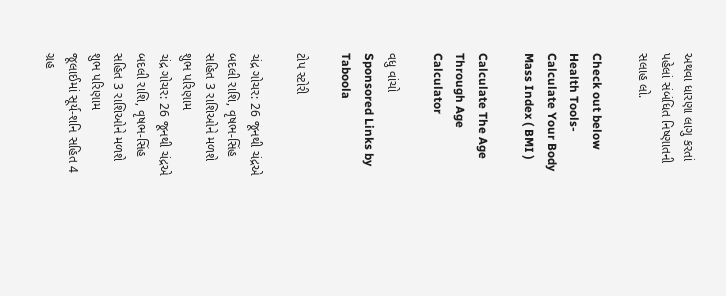અથવા ધારણા લાગુ કરતાં પહેલાં સંબંધિત નિષ્ણાતની સલાહ લો.

Check out below Health Tools-
Calculate Your Body Mass Index ( BMI )

Calculate The Age Through Age Calculator

વધુ વાંચો
Sponsored Links by Taboola

ટોપ સ્ટોરી

ચંદ્ર ગોચર: 26 જૂનથી ચંદ્રએ બદલી રાશિ, વૃષભ-સિંહ સહિત 3 રાશિઓને મળશે શુભ પરિણામ
ચંદ્ર ગોચર: 26 જૂનથી ચંદ્રએ બદલી રાશિ, વૃષભ-સિંહ સહિત 3 રાશિઓને મળશે શુભ પરિણામ
જૂલાઈમાં સૂર્ય-શનિ સહિત 4 ગ્રહ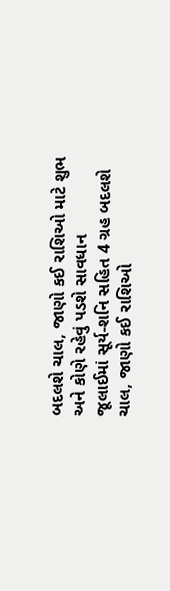બદલશે ચાલ, જાણો કઈ રાશિઓ માટે શુભ અને કોણે રહેવું પડશે સાવધાન
જૂલાઈમાં સૂર્ય-શનિ સહિત 4 ગ્રહ બદલશે ચાલ, જાણો કઈ રાશિઓ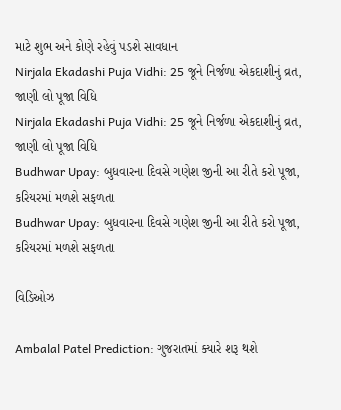માટે શુભ અને કોણે રહેવું પડશે સાવધાન
Nirjala Ekadashi Puja Vidhi: 25 જૂને નિર્જળા એકદાશીનું વ્રત, જાણી લો પૂજા વિધિ
Nirjala Ekadashi Puja Vidhi: 25 જૂને નિર્જળા એકદાશીનું વ્રત, જાણી લો પૂજા વિધિ
Budhwar Upay: બુધવારના દિવસે ગણેશ જીની આ રીતે કરો પૂજા, કરિયરમાં મળશે સફળતા
Budhwar Upay: બુધવારના દિવસે ગણેશ જીની આ રીતે કરો પૂજા, કરિયરમાં મળશે સફળતા

વિડિઓઝ

Ambalal Patel Prediction: ગુજરાતમાં ક્યારે શરૂ થશે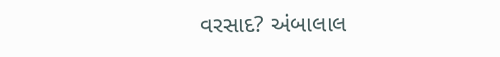વરસાદ? અંબાલાલ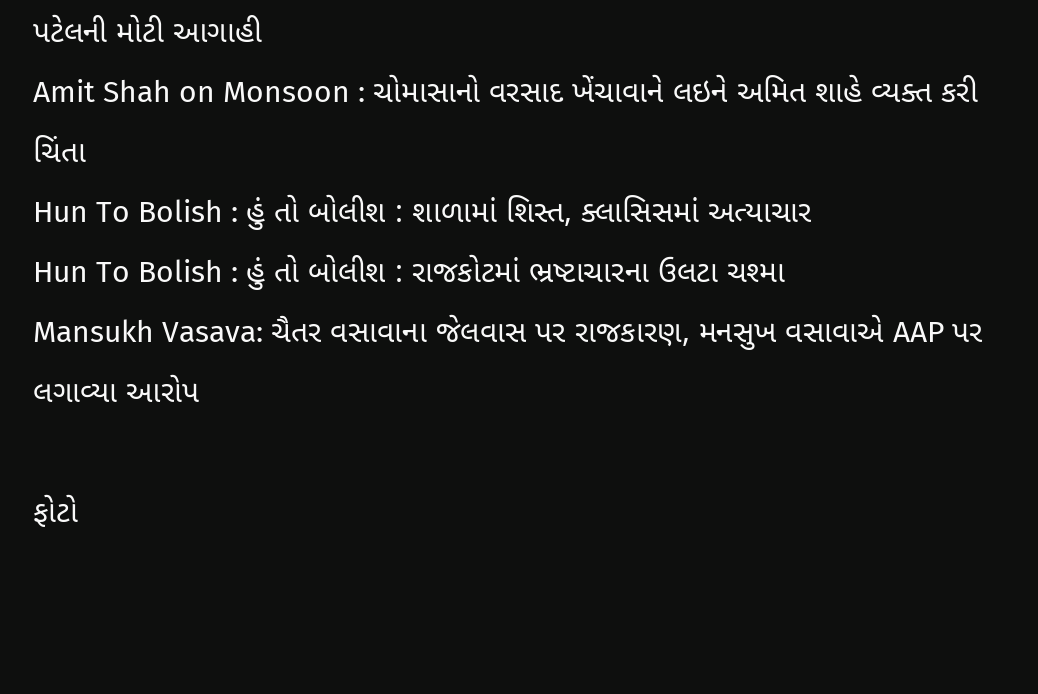પટેલની મોટી આગાહી
Amit Shah on Monsoon : ચોમાસાનો વરસાદ ખેંચાવાને લઇને અમિત શાહે વ્યક્ત કરી ચિંતા
Hun To Bolish : હું તો બોલીશ : શાળામાં શિસ્ત, ક્લાસિસમાં અત્યાચાર
Hun To Bolish : હું તો બોલીશ : રાજકોટમાં ભ્રષ્ટાચારના ઉલટા ચશ્મા
Mansukh Vasava: ચૈતર વસાવાના જેલવાસ પર રાજકારણ, મનસુખ વસાવાએ AAP પર લગાવ્યા આરોપ

ફોટો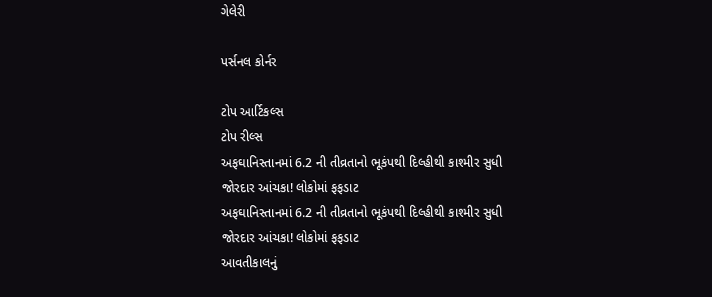ગેલેરી

પર્સનલ કોર્નર

ટોપ આર્ટિકલ્સ
ટોપ રીલ્સ
અફઘાનિસ્તાનમાં 6.2 ની તીવ્રતાનો ભૂકંપથી દિલ્હીથી કાશ્મીર સુધી જોરદાર આંચકા! લોકોમાં ફફડાટ
અફઘાનિસ્તાનમાં 6.2 ની તીવ્રતાનો ભૂકંપથી દિલ્હીથી કાશ્મીર સુધી જોરદાર આંચકા! લોકોમાં ફફડાટ
આવતીકાલનું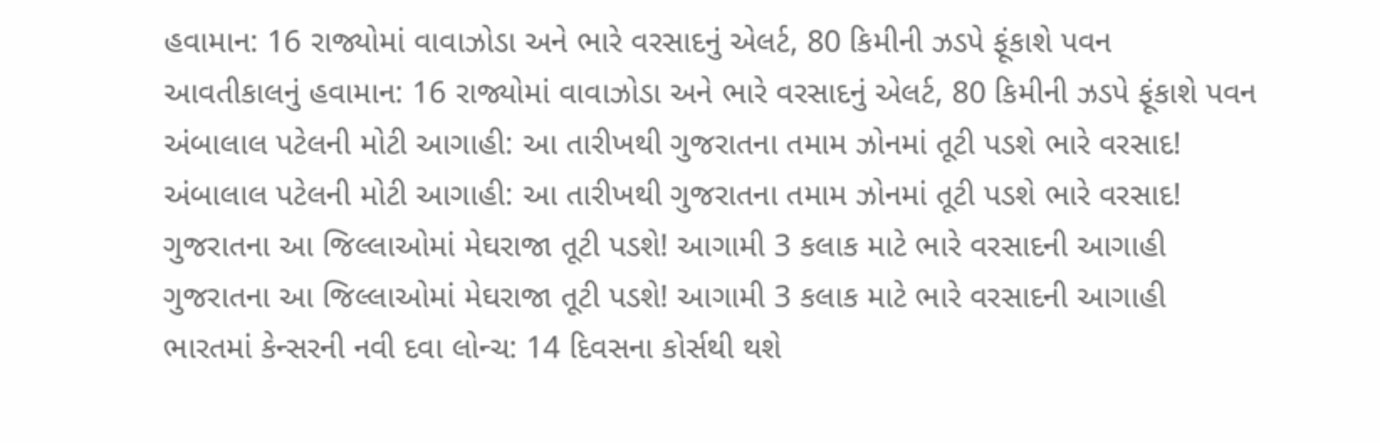હવામાન: 16 રાજ્યોમાં વાવાઝોડા અને ભારે વરસાદનું એલર્ટ, 80 કિમીની ઝડપે ફૂંકાશે પવન
આવતીકાલનું હવામાન: 16 રાજ્યોમાં વાવાઝોડા અને ભારે વરસાદનું એલર્ટ, 80 કિમીની ઝડપે ફૂંકાશે પવન
અંબાલાલ પટેલની મોટી આગાહી: આ તારીખથી ગુજરાતના તમામ ઝોનમાં તૂટી પડશે ભારે વરસાદ!
અંબાલાલ પટેલની મોટી આગાહી: આ તારીખથી ગુજરાતના તમામ ઝોનમાં તૂટી પડશે ભારે વરસાદ!
ગુજરાતના આ જિલ્લાઓમાં મેઘરાજા તૂટી પડશે! આગામી 3 કલાક માટે ભારે વરસાદની આગાહી
ગુજરાતના આ જિલ્લાઓમાં મેઘરાજા તૂટી પડશે! આગામી 3 કલાક માટે ભારે વરસાદની આગાહી
ભારતમાં કેન્સરની નવી દવા લોન્ચ: 14 દિવસના કોર્સથી થશે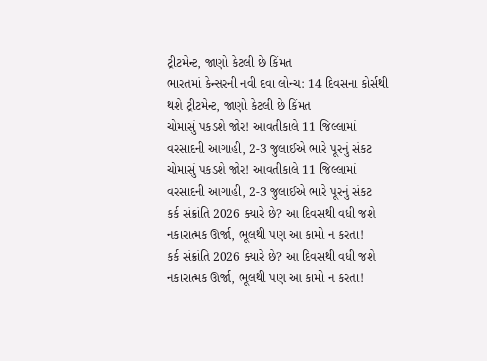ટ્રીટમેન્ટ, જાણો કેટલી છે કિંમત
ભારતમાં કેન્સરની નવી દવા લોન્ચ: 14 દિવસના કોર્સથી થશે ટ્રીટમેન્ટ, જાણો કેટલી છે કિંમત
ચોમાસું પકડશે જોર! આવતીકાલે 11 જિલ્લામાં વરસાદની આગાહી, 2-3 જુલાઈએ ભારે પૂરનું સંકટ
ચોમાસું પકડશે જોર! આવતીકાલે 11 જિલ્લામાં વરસાદની આગાહી, 2-3 જુલાઈએ ભારે પૂરનું સંકટ
કર્ક સંક્રાંતિ 2026 ક્યારે છે? આ દિવસથી વધી જશે નકારાત્મક ઊર્જા, ભૂલથી પણ આ કામો ન કરતા!
કર્ક સંક્રાંતિ 2026 ક્યારે છે? આ દિવસથી વધી જશે નકારાત્મક ઊર્જા, ભૂલથી પણ આ કામો ન કરતા!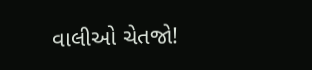વાલીઓ ચેતજો!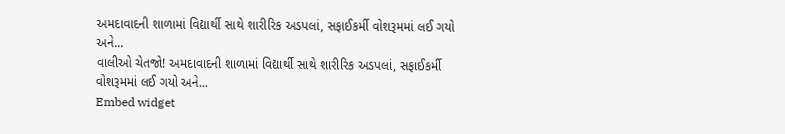અમદાવાદની શાળામાં વિદ્યાર્થી સાથે શારીરિક અડપલાં, સફાઈકર્મી વોશરૂમમાં લઈ ગયો અને...
વાલીઓ ચેતજો! અમદાવાદની શાળામાં વિદ્યાર્થી સાથે શારીરિક અડપલાં, સફાઈકર્મી વોશરૂમમાં લઈ ગયો અને...
Embed widget